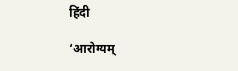हिंदी

‘आरोग्यम्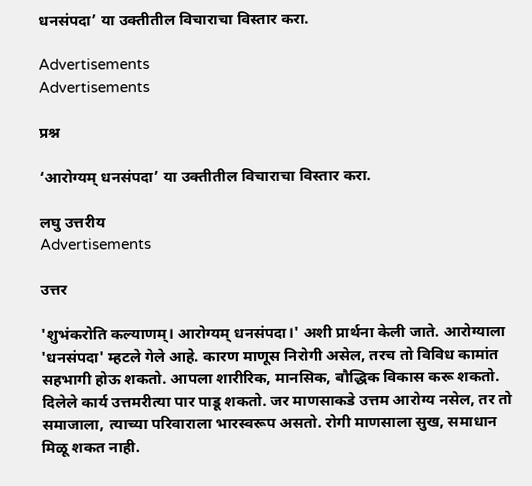धनसंपदा’ या उक्तीतील विचाराचा विस्तार करा.

Advertisements
Advertisements

प्रश्न

‘आरोग्यम् धनसंपदा’ या उक्तीतील विचाराचा विस्तार करा.

लघु उत्तरीय
Advertisements

उत्तर

'शुभंकरोति कल्याणम्। आरोग्यम् धनसंपदा।' अशी प्रार्थना केली जाते. आरोग्याला 'धनसंपदा' म्हटले गेले आहे. कारण माणूस निरोगी असेल, तरच तो विविध कामांत सहभागी होऊ शकतो. आपला शारीरिक, मानसिक, बौद्धिक विकास करू शकतो. दिलेले कार्य उत्तमरीत्या पार पाडू शकतो. जर माणसाकडे उत्तम आरोग्य नसेल, तर तो समाजाला, त्याच्या परिवाराला भारस्वरूप असतो. रोगी माणसाला सुख, समाधान मिळू शकत नाही.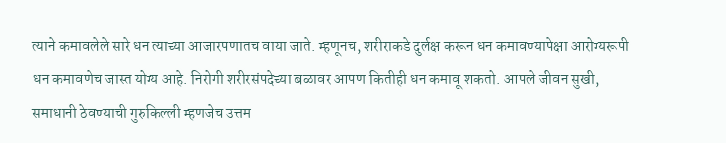त्याने कमावलेले सारे धन त्याच्या आजारपणातच वाया जाते. म्हणूनच, शरीराकडे दुर्लक्ष करून धन कमावण्यापेक्षा आरोग्यरूपी धन कमावणेच जास्त योग्य आहे. निरोगी शरीरसंपदेच्या बळावर आपण कितीही धन कमावू शकतो. आपले जीवन सुखी, समाधानी ठेवण्याची गुरुकिल्ली म्हणजेच उत्तम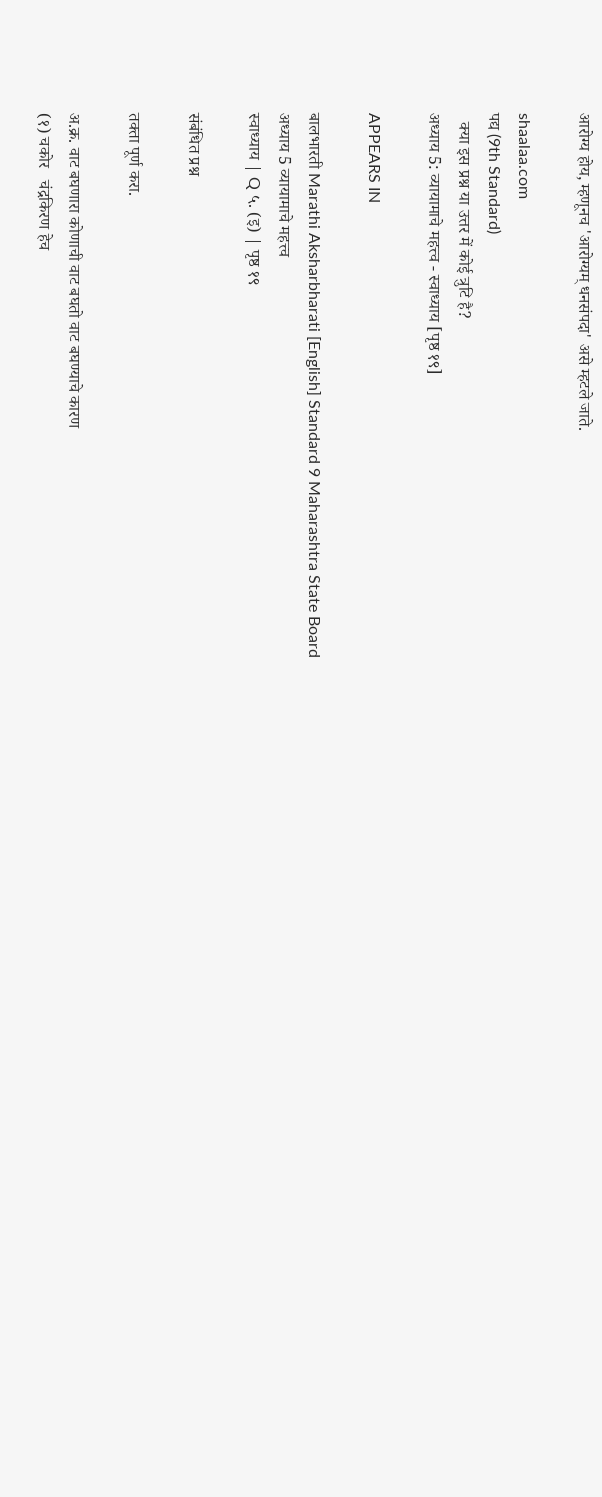आरोग्य होय, म्हणूनच 'आरोग्यम् धनसंपदा' असे म्हटले जाते.

shaalaa.com
पद्य (9th Standard)
  क्या इस प्रश्न या उत्तर में कोई त्रुटि है?
अध्याय 5: व्यायामाचे महत्त्व - स्वाध्याय [पृष्ठ १९]

APPEARS IN

बालभारती Marathi Aksharbharati [English] Standard 9 Maharashtra State Board
अध्याय 5 व्यायामाचे महत्त्व
स्वाध्याय | Q ५. (इ) | पृष्ठ १९

संबंधित प्रश्न

तक्ता पूर्ण करा.

अ.क्र. वाट बघणारा कोणाची वाट बघतो वाट बघण्याचे कारण
(१) चकोर   चंद्रकिरण हेच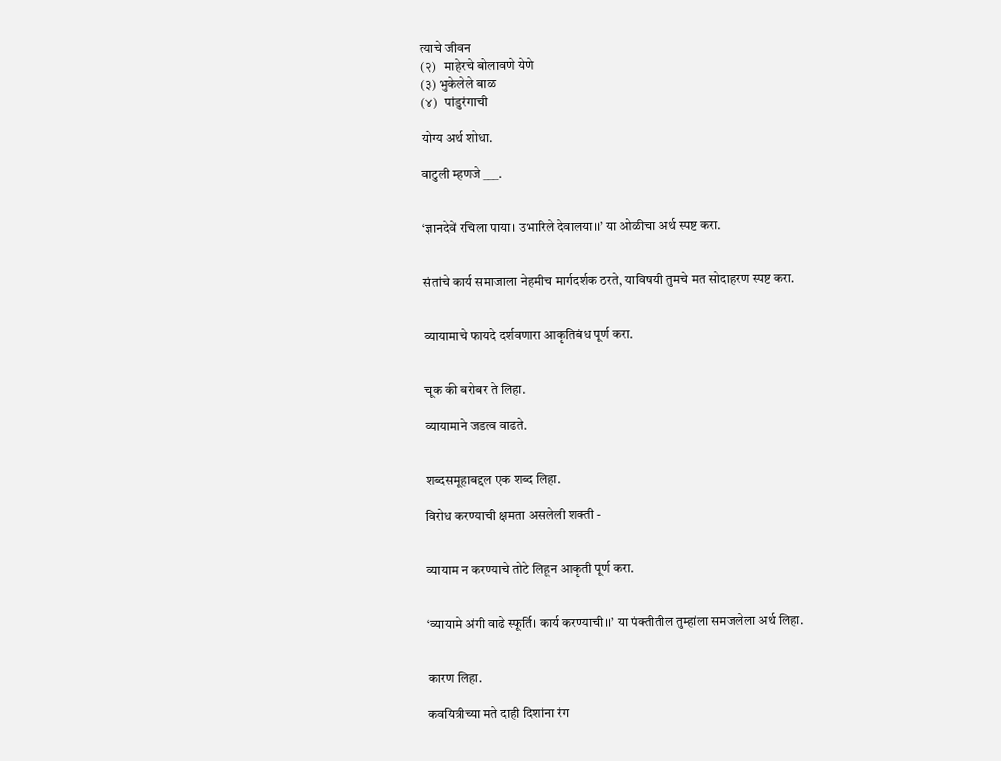त्याचे जीवन
(२)   माहेरचे बोलावणे येणे
(३) भुकेलेले बाळ
(४)   पांडुरंगाची

योग्य अर्थ शोधा.

वाटुली म्हणजे ___.


‘ज्ञानदेवें रचिला पाया। उभारिले देवालया।।’ या ओळीचा अर्थ स्पष्ट करा.


संतांचे कार्य समाजाला नेहमीच मार्गदर्शक ठरते, याविषयी तुमचे मत सोदाहरण स्पष्ट करा.


व्यायामाचे फायदे दर्शवणारा आकृतिबंध पूर्ण करा.


चूक की बरोबर ते लिहा.

व्यायामाने जडत्व वाढते.


शब्दसमूहाबद्दल एक शब्द लिहा.

विरोध करण्याची क्षमता असलेली शक्ती -


व्यायाम न करण्याचे तोटे लिहून आकृती पूर्ण करा.


‘व्यायामे अंगी वाढे स्फूर्ति। कार्य करण्याची।।’ या पंक्तीतील तुम्हांला समजलेला अर्थ लिहा.


कारण लिहा.

कवयित्रीच्या मते दाही दिशांना रंग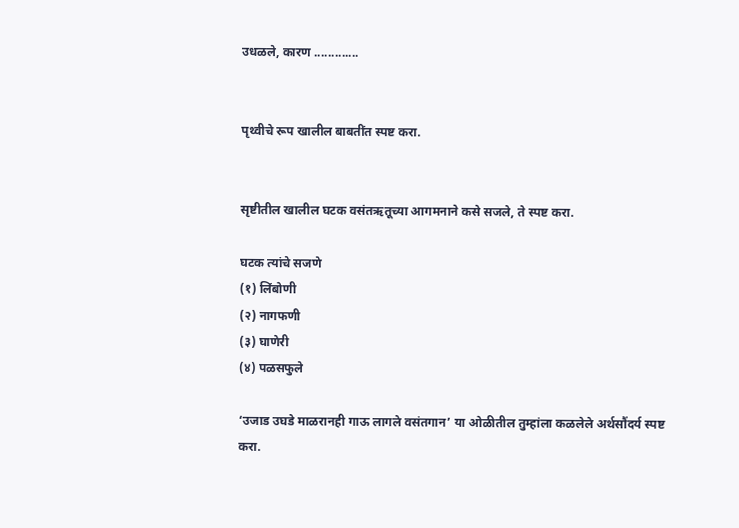उधळले, कारण .............


पृथ्वीचे रूप खालील बाबतींत स्पष्ट करा.


सृष्टीतील खालील घटक वसंतऋतूच्या आगमनाने कसे सजले, ते स्पष्ट करा.

घटक त्यांचे सजणे
(१) लिंबोणी
(२) नागफणी
(३) घाणेरी
(४) पळसफुले

‘उजाड उघडे माळरानही गाऊ लागले वसंतगान’ या ओळीतील तुम्हांला कळलेले अर्थसौंदर्य स्पष्ट करा.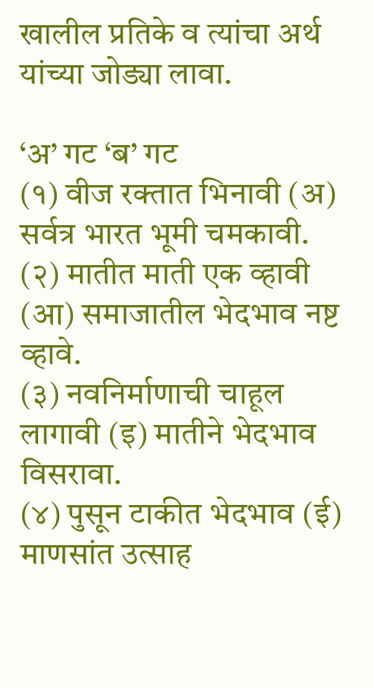खालील प्रतिके व त्यांचा अर्थ यांच्या जोड्या लावा.

‘अ’ गट ‘ब’ गट
(१) वीज रक्तात भिनावी (अ) सर्वत्र भारत भूमी चमकावी.
(२) मातीत माती एक व्हावी (आ) समाजातील भेदभाव नष्ट व्हावे.
(३) नवनिर्माणाची चाहूल लागावी (इ) मातीने भेदभाव विसरावा.
(४) पुसून टाकीत भेदभाव (ई) माणसांत उत्साह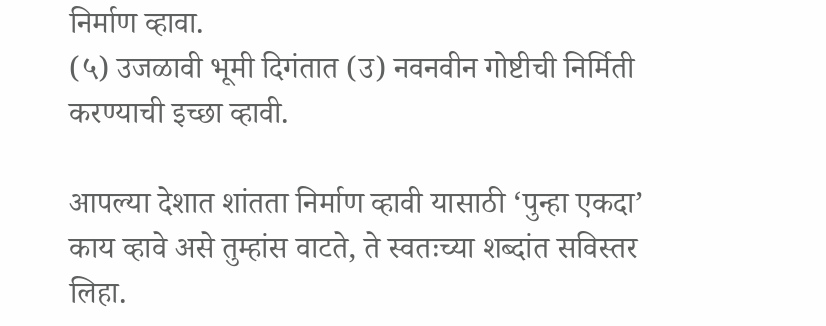निर्माण व्हावा.
(५) उजळावी भूमी दिगंतात (उ) नवनवीन गोष्टीची निर्मिती करण्याची इच्छा व्हावी.

आपल्या देशात शांतता निर्माण व्हावी यासाठी ‘पुन्हा एकदा’ काय व्हावे असे तुम्हांस वाटते, ते स्वतःच्या शब्दांत सविस्तर लिहा.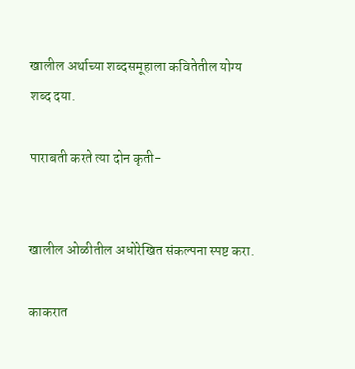खालील अर्थाच्या शब्दसमूहाला कवितेतील योग्य शब्द दया.

पाराबती करते त्या दोन कृती-


खालील ओळीतील अधोरेखित संकल्पना स्पष्ट करा.

काकरात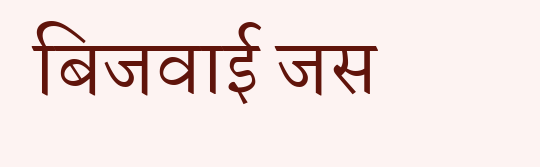बिजवाई जस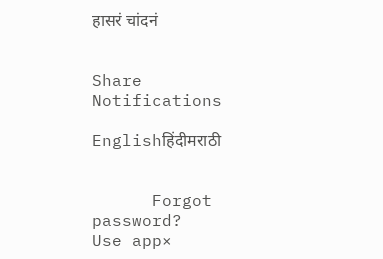हासरं चांदनं


Share
Notifications

Englishहिंदीमराठी


      Forgot password?
Use app×